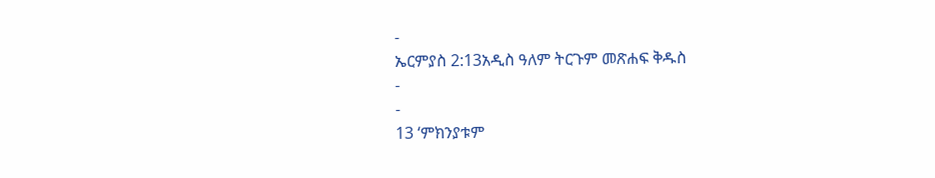-
ኤርምያስ 2:13አዲስ ዓለም ትርጉም መጽሐፍ ቅዱስ
-
-
13 ‘ምክንያቱም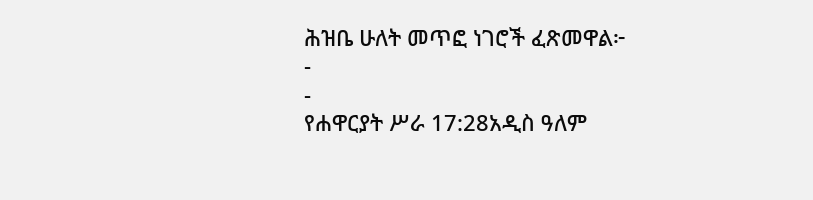ሕዝቤ ሁለት መጥፎ ነገሮች ፈጽመዋል፦
-
-
የሐዋርያት ሥራ 17:28አዲስ ዓለም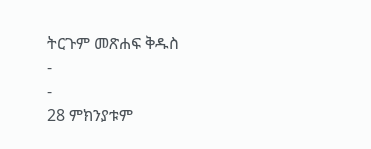ትርጉም መጽሐፍ ቅዱስ
-
-
28 ምክንያቱም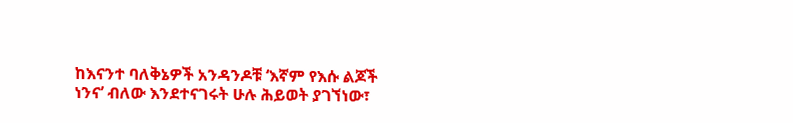ከእናንተ ባለቅኔዎች አንዳንዶቹ ‘እኛም የእሱ ልጆች ነንና’ ብለው እንደተናገሩት ሁሉ ሕይወት ያገኘነው፣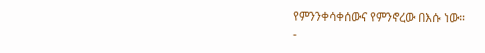የምንንቀሳቀሰውና የምንኖረው በእሱ ነው።
-